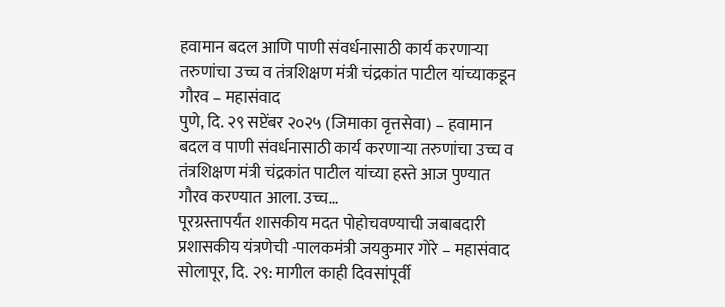हवामान बदल आणि पाणी संवर्धनासाठी कार्य करणाऱ्या तरुणांचा उच्च व तंत्रशिक्षण मंत्री चंद्रकांत पाटील यांच्याकडून गौरव – महासंवाद
पुणे, दि. २९ सप्टेंबर २०२५ (जिमाका वृत्तसेवा) – हवामान बदल व पाणी संवर्धनासाठी कार्य करणाऱ्या तरुणांचा उच्च व तंत्रशिक्षण मंत्री चंद्रकांत पाटील यांच्या हस्ते आज पुण्यात गौरव करण्यात आला. उच्च…
पूरग्रस्तापर्यंत शासकीय मदत पोहोचवण्याची जबाबदारी प्रशासकीय यंत्रणेची -पालकमंत्री जयकुमार गोरे – महासंवाद
सोलापूर, दि. २९: मागील काही दिवसांपूर्वी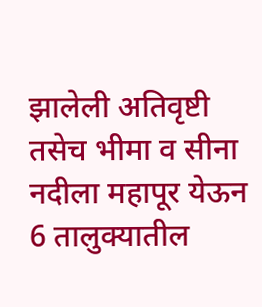झालेली अतिवृष्टी तसेच भीमा व सीना नदीला महापूर येऊन 6 तालुक्यातील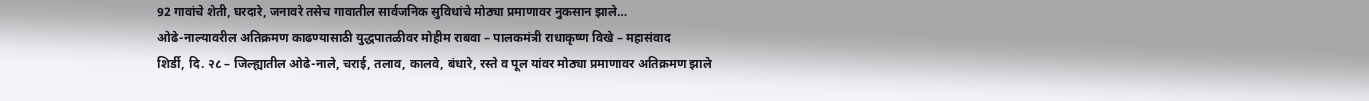92 गावांचे शेती, घरदारे, जनावरे तसेच गावातील सार्वजनिक सुविधांचे मोठ्या प्रमाणावर नुकसान झाले…
ओढे-नाल्यावरील अतिक्रमण काढण्यासाठी युद्धपातळीवर मोहीम राबवा – पालकमंत्री राधाकृष्ण विखे – महासंवाद
शिर्डी, दि. २८ – जिल्ह्यातील ओढे-नाले, चराई, तलाव, कालवे, बंधारे, रस्ते व पूल यांवर मोठ्या प्रमाणावर अतिक्रमण झाले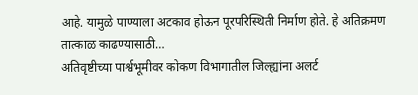आहे. यामुळे पाण्याला अटकाव होऊन पूरपरिस्थिती निर्माण होते. हे अतिक्रमण तात्काळ काढण्यासाठी…
अतिवृष्टीच्या पार्श्वभूमीवर कोकण विभागातील जिल्ह्यांना अलर्ट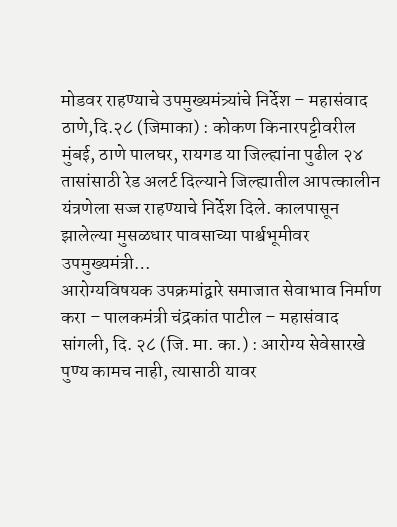मोडवर राहण्याचे उपमुख्यमंत्र्यांचे निर्देश – महासंवाद
ठाणे,दि.२८ (जिमाका) : कोकण किनारपट्टीवरील मुंबई, ठाणे पालघर, रायगड या जिल्ह्यांना पुढील २४ तासांसाठी रेड अलर्ट दिल्याने जिल्ह्यातील आपत्कालीन यंत्रणेला सज्ज राहण्याचे निर्देश दिले. कालपासून झालेल्या मुसळधार पावसाच्या पार्श्वभूमीवर उपमुख्यमंत्री…
आरोग्यविषयक उपक्रमांद्वारे समाजात सेवाभाव निर्माण करा – पालकमंत्री चंद्रकांत पाटील – महासंवाद
सांगली, दि. २८ (जि. मा. का.) : आरोग्य सेवेसारखे पुण्य कामच नाही, त्यासाठी यावर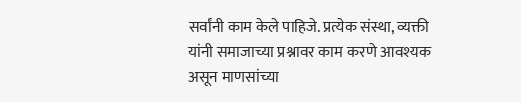सर्वांनी काम केले पाहिजे. प्रत्येक संस्था, व्यक्ती यांनी समाजाच्या प्रश्नावर काम करणे आवश्यक असून माणसांच्या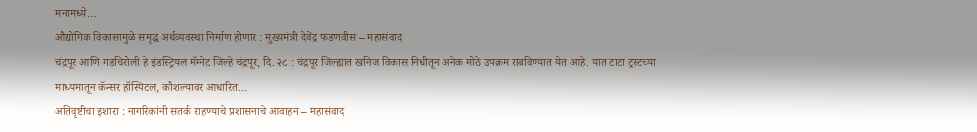मनामध्ये…
औद्योगिक विकासामुळे समृद्ध अर्थव्यवस्था निर्माण होणार : मुख्यमंत्री देवेंद्र फडणवीस – महासंवाद
चंद्रपूर आणि गडचिरोली हे इंडस्ट्रियल मॅग्नेट जिल्हे चंद्रपूर, दि. २८ : चंद्रपूर जिल्ह्यात खनिज विकास निधीतून अनेक मोठे उपक्रम राबविण्यात येत आहे. यात टाटा ट्रस्टच्या माध्यमातून कॅन्सर हॉस्पिटल, कौशल्यावर आधारित…
अतिवृष्टीचा इशारा : नागरिकांनी सतर्क राहण्याचे प्रशासनाचे आवाहन – महासंवाद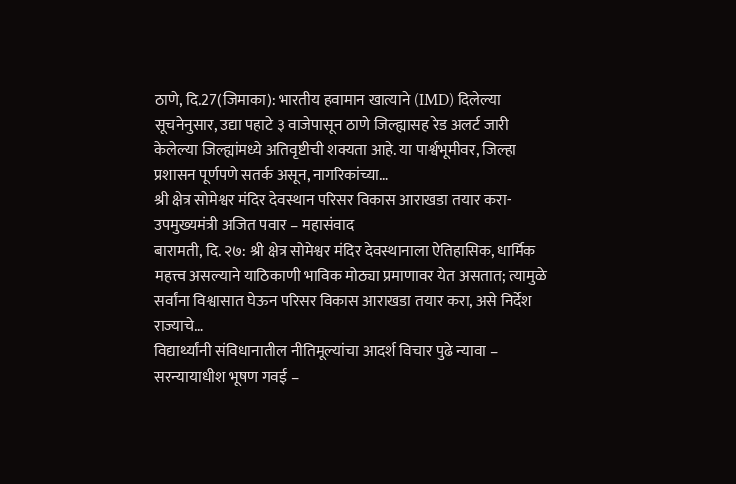ठाणे, दि.27(जिमाका): भारतीय हवामान खात्याने (IMD) दिलेल्या सूचनेनुसार, उद्या पहाटे ३ वाजेपासून ठाणे जिल्ह्यासह रेड अलर्ट जारी केलेल्या जिल्ह्यांमध्ये अतिवृष्टीची शक्यता आहे. या पार्श्वभूमीवर, जिल्हा प्रशासन पूर्णपणे सतर्क असून, नागरिकांच्या…
श्री क्षेत्र सोमेश्वर मंदिर देवस्थान परिसर विकास आराखडा तयार करा-उपमुख्यमंत्री अजित पवार – महासंवाद
बारामती, दि. २७: श्री क्षेत्र सोमेश्वर मंदिर देवस्थानाला ऐतिहासिक, धार्मिक महत्त्व असल्याने याठिकाणी भाविक मोठ्या प्रमाणावर येत असतात; त्यामुळे सर्वांना विश्वासात घेऊन परिसर विकास आराखडा तयार करा, असे निर्देश राज्याचे…
विद्यार्थ्यांनी संविधानातील नीतिमूल्यांचा आदर्श विचार पुढे न्यावा – सरन्यायाधीश भूषण गवई –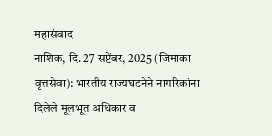महासंवाद
नाशिक, दि. 27 सप्टेंबर, 2025 (जिमाका वृत्तसेवा): भारतीय राज्यघटनेने नागरिकांना दिलेले मूलभूत अधिकार व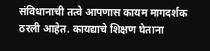संविधानाची तत्वे आपणास कायम मागदर्शक ठरली आहेत. कायद्याचे शिक्षण घेताना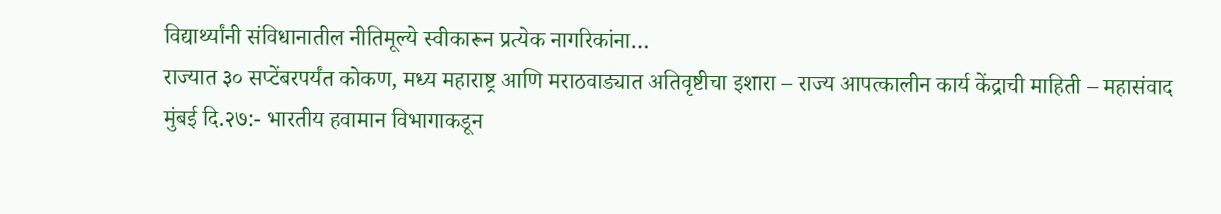विद्यार्थ्यांनी संविधानातील नीतिमूल्ये स्वीकारून प्रत्येक नागरिकांना…
राज्यात ३० सप्टेंबरपर्यंत कोकण, मध्य महाराष्ट्र आणि मराठवाड्यात अतिवृष्टीचा इशारा – राज्य आपत्कालीन कार्य केंद्राची माहिती – महासंवाद
मुंबई दि.२७:- भारतीय हवामान विभागाकडून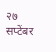२७ सप्टेंबर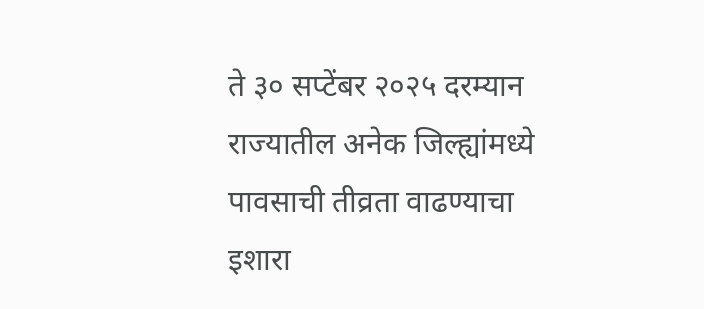ते ३० सप्टेंबर २०२५ दरम्यान राज्यातील अनेक जिल्ह्यांमध्ये पावसाची तीव्रता वाढण्याचा इशारा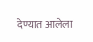देण्यात आलेला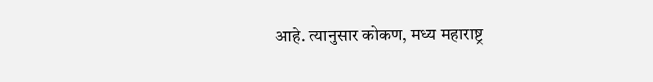आहे. त्यानुसार कोकण, मध्य महाराष्ट्र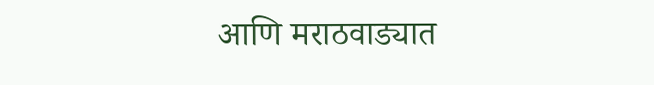आणि मराठवाड्यात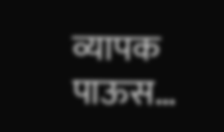व्यापक पाऊस…